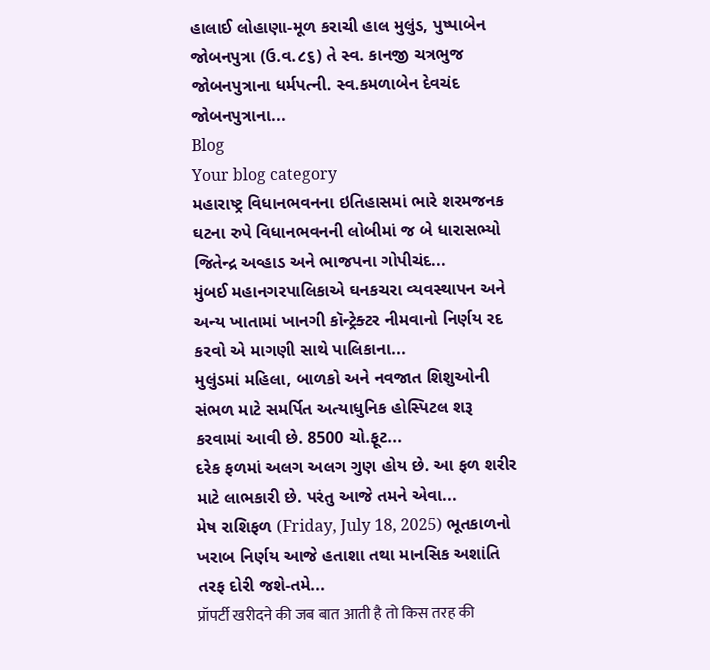હાલાઈ લોહાણા-મૂળ કરાચી હાલ મુલુંડ, પુષ્પાબેન જોબનપુત્રા (ઉ.વ.૮૬) તે સ્વ. કાનજી ચત્રભુજ જોબનપુત્રાના ધર્મપત્ની. સ્વ.કમળાબેન દેવચંદ જોબનપુત્રાના...
Blog
Your blog category
મહારાષ્ટ્ર વિધાનભવનના ઇતિહાસમાં ભારે શરમજનક ઘટના રુપે વિધાનભવનની લોબીમાં જ બે ધારાસભ્યો જિતેન્દ્ર અવ્હાડ અને ભાજપના ગોપીચંદ...
મુંબઈ મહાનગરપાલિકાએ ઘનકચરા વ્યવસ્થાપન અને અન્ય ખાતામાં ખાનગી કૉન્ટ્રેક્ટર નીમવાનો નિર્ણય રદ કરવો એ માગણી સાથે પાલિકાના...
મુલુંડમાં મહિલા, બાળકો અને નવજાત શિશુઓની સંભળ માટે સમર્પિત અત્યાધુનિક હોસ્પિટલ શરૂ કરવામાં આવી છે. 8500 ચો.ફૂટ...
દરેક ફળમાં અલગ અલગ ગુણ હોય છે. આ ફળ શરીર માટે લાભકારી છે. પરંતુ આજે તમને એવા...
મેષ રાશિફળ (Friday, July 18, 2025) ભૂતકાળનો ખરાબ નિર્ણય આજે હતાશા તથા માનસિક અશાંતિ તરફ દોરી જશે-તમે...
प्रॉपर्टी खरीदने की जब बात आती है तो किस तरह की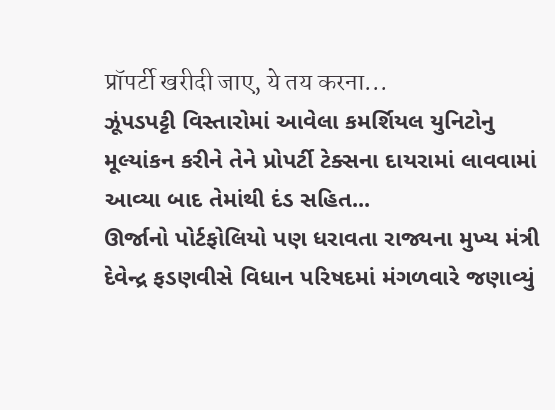प्रॉपर्टी खरीदी जाए, ये तय करना...
ઝૂંપડપટ્ટી વિસ્તારોમાં આવેલા કમર્શિયલ યુનિટોનુ મૂલ્યાંકન કરીને તેને પ્રોપર્ટી ટેક્સના દાયરામાં લાવવામાં આવ્યા બાદ તેમાંથી દંડ સહિત...
ઊર્જાનો પોર્ટફોલિયો પણ ધરાવતા રાજ્યના મુખ્ય મંત્રી દેવેન્દ્ર ફડણવીસે વિધાન પરિષદમાં મંગળવારે જણાવ્યું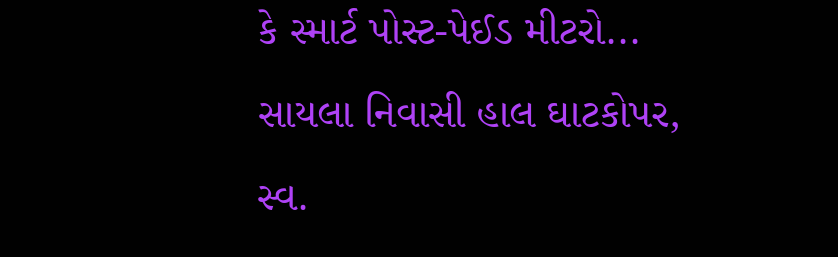કે સ્માર્ટ પોસ્ટ-પેઈડ મીટરો...
સાયલા નિવાસી હાલ ઘાટકોપર, સ્વ.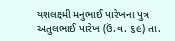યશલક્ષ્મી મનુભાઈ પારેખના પુત્ર અતુલભાઈ પારેખ (ઉં.વ. ૬૯) તા.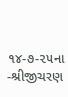૧૪-૭-૨૫ના -શ્રીજીચરણ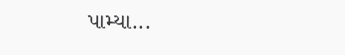પામ્યા...